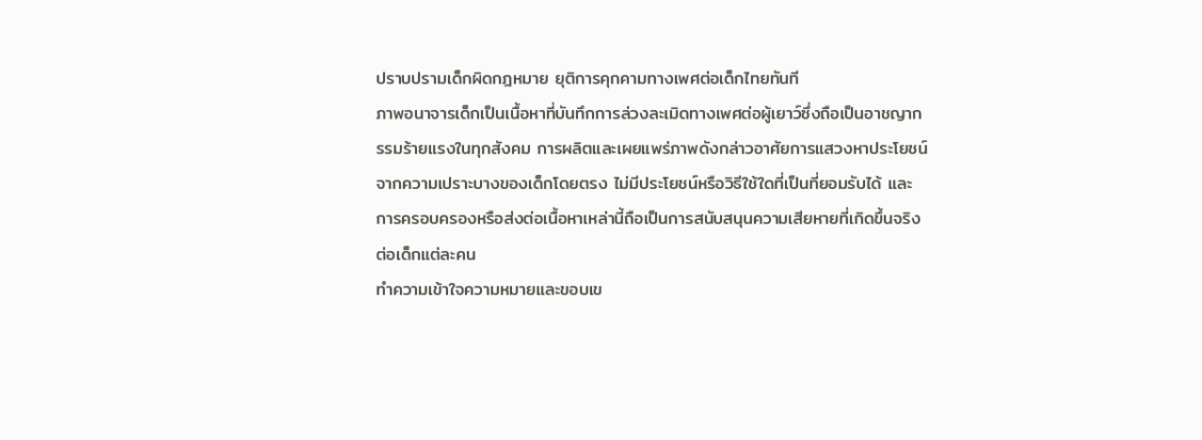ปราบปรามเด็กผิดกฎหมาย ยุติการคุกคามทางเพศต่อเด็กไทยทันที
ภาพอนาจารเด็กเป็นเนื้อหาที่บันทึกการล่วงละเมิดทางเพศต่อผู้เยาว์ซึ่งถือเป็นอาชญากรรมร้ายแรงในทุกสังคม การผลิตและเผยแพร่ภาพดังกล่าวอาศัยการแสวงหาประโยชน์จากความเปราะบางของเด็กโดยตรง ไม่มีประโยชน์หรือวิธีใช้ใดที่เป็นที่ยอมรับได้ และการครอบครองหรือส่งต่อเนื้อหาเหล่านี้ถือเป็นการสนับสนุนความเสียหายที่เกิดขึ้นจริงต่อเด็กแต่ละคน
ทำความเข้าใจความหมายและขอบเข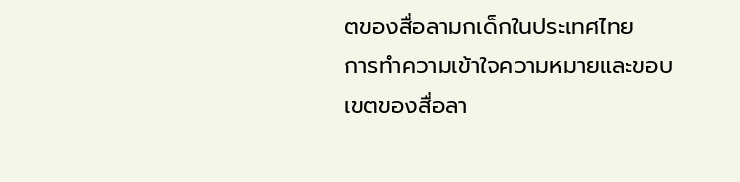ตของสื่อลามกเด็กในประเทศไทย
การทำความเข้าใจความหมายและขอบเขตของสื่อลา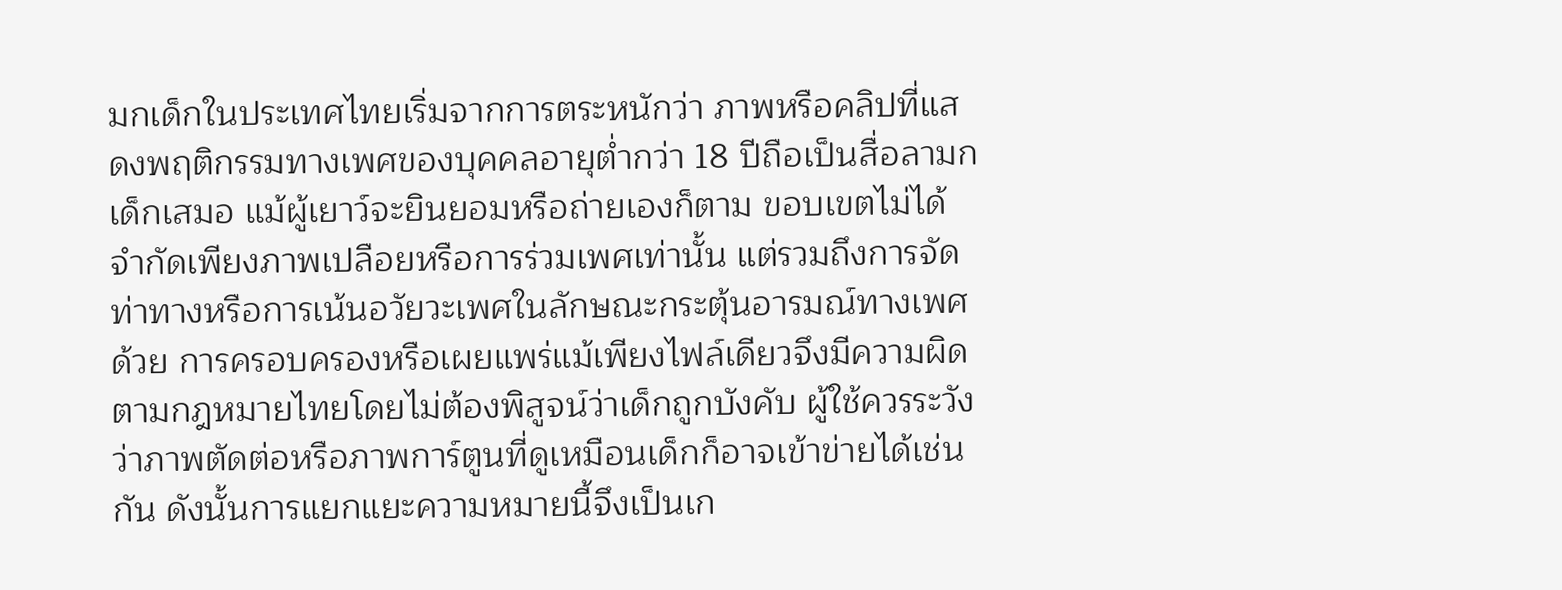มกเด็กในประเทศไทยเริ่มจากการตระหนักว่า ภาพหรือคลิปที่แสดงพฤติกรรมทางเพศของบุคคลอายุต่ำกว่า 18 ปีถือเป็นสื่อลามกเด็กเสมอ แม้ผู้เยาว์จะยินยอมหรือถ่ายเองก็ตาม ขอบเขตไม่ได้จำกัดเพียงภาพเปลือยหรือการร่วมเพศเท่านั้น แต่รวมถึงการจัดท่าทางหรือการเน้นอวัยวะเพศในลักษณะกระตุ้นอารมณ์ทางเพศด้วย การครอบครองหรือเผยแพร่แม้เพียงไฟล์เดียวจึงมีความผิดตามกฎหมายไทยโดยไม่ต้องพิสูจน์ว่าเด็กถูกบังคับ ผู้ใช้ควรระวังว่าภาพตัดต่อหรือภาพการ์ตูนที่ดูเหมือนเด็กก็อาจเข้าข่ายได้เช่นกัน ดังนั้นการแยกแยะความหมายนี้จึงเป็นเก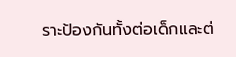ราะป้องกันทั้งต่อเด็กและต่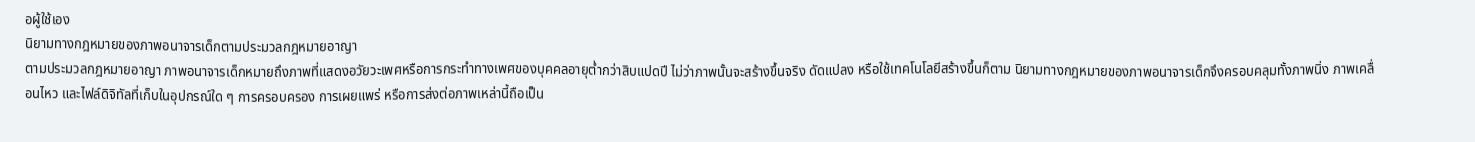อผู้ใช้เอง
นิยามทางกฎหมายของภาพอนาจารเด็กตามประมวลกฎหมายอาญา
ตามประมวลกฎหมายอาญา ภาพอนาจารเด็กหมายถึงภาพที่แสดงอวัยวะเพศหรือการกระทำทางเพศของบุคคลอายุต่ำกว่าสิบแปดปี ไม่ว่าภาพนั้นจะสร้างขึ้นจริง ดัดแปลง หรือใช้เทคโนโลยีสร้างขึ้นก็ตาม นิยามทางกฎหมายของภาพอนาจารเด็กจึงครอบคลุมทั้งภาพนิ่ง ภาพเคลื่อนไหว และไฟล์ดิจิทัลที่เก็บในอุปกรณ์ใด ๆ การครอบครอง การเผยแพร่ หรือการส่งต่อภาพเหล่านี้ถือเป็น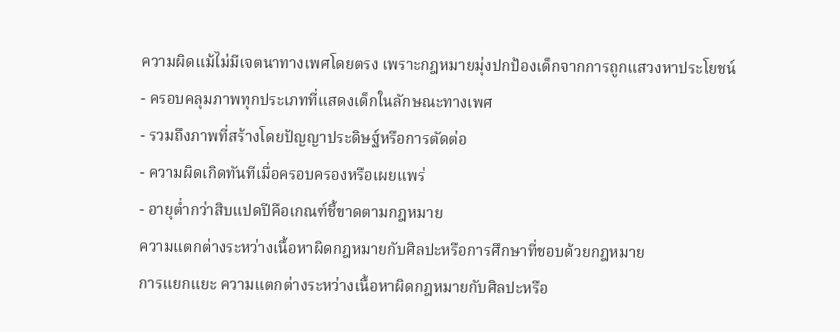ความผิดแม้ไม่มีเจตนาทางเพศโดยตรง เพราะกฎหมายมุ่งปกป้องเด็กจากการถูกแสวงหาประโยชน์
- ครอบคลุมภาพทุกประเภทที่แสดงเด็กในลักษณะทางเพศ
- รวมถึงภาพที่สร้างโดยปัญญาประดิษฐ์หรือการตัดต่อ
- ความผิดเกิดทันทีเมื่อครอบครองหรือเผยแพร่
- อายุต่ำกว่าสิบแปดปีคือเกณฑ์ชี้ขาดตามกฎหมาย
ความแตกต่างระหว่างเนื้อหาผิดกฎหมายกับศิลปะหรือการศึกษาที่ชอบด้วยกฎหมาย
การแยกแยะ ความแตกต่างระหว่างเนื้อหาผิดกฎหมายกับศิลปะหรือ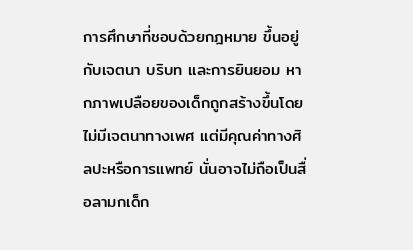การศึกษาที่ชอบด้วยกฎหมาย ขึ้นอยู่กับเจตนา บริบท และการยินยอม หากภาพเปลือยของเด็กถูกสร้างขึ้นโดยไม่มีเจตนาทางเพศ แต่มีคุณค่าทางศิลปะหรือการแพทย์ นั่นอาจไม่ถือเป็นสื่อลามกเด็ก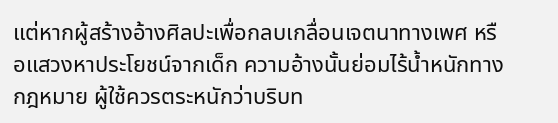แต่หากผู้สร้างอ้างศิลปะเพื่อกลบเกลื่อนเจตนาทางเพศ หรือแสวงหาประโยชน์จากเด็ก ความอ้างนั้นย่อมไร้น้ำหนักทางกฎหมาย ผู้ใช้ควรตระหนักว่าบริบท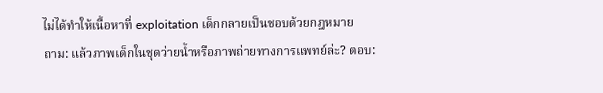ไม่ได้ทำให้เนื้อหาที่ exploitation เด็กกลายเป็นชอบด้วยกฎหมาย
ถาม: แล้วภาพเด็กในชุดว่ายน้ำหรือภาพถ่ายทางการแพทย์ล่ะ? ตอบ: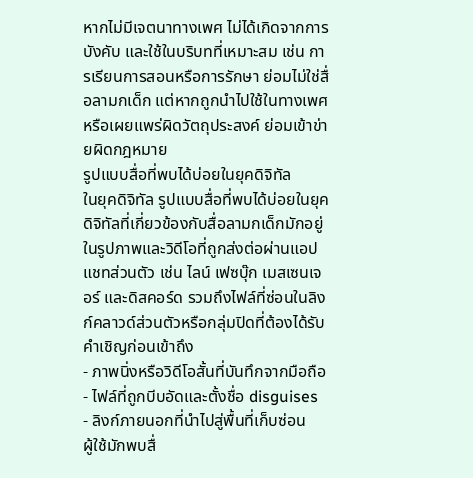หากไม่มีเจตนาทางเพศ ไม่ได้เกิดจากการบังคับ และใช้ในบริบทที่เหมาะสม เช่น การเรียนการสอนหรือการรักษา ย่อมไม่ใช่สื่อลามกเด็ก แต่หากถูกนำไปใช้ในทางเพศหรือเผยแพร่ผิดวัตถุประสงค์ ย่อมเข้าข่ายผิดกฎหมาย
รูปแบบสื่อที่พบได้บ่อยในยุคดิจิทัล
ในยุคดิจิทัล รูปแบบสื่อที่พบได้บ่อยในยุคดิจิทัลที่เกี่ยวข้องกับสื่อลามกเด็กมักอยู่ในรูปภาพและวิดีโอที่ถูกส่งต่อผ่านแอปแชทส่วนตัว เช่น ไลน์ เฟซบุ๊ก เมสเซนเจอร์ และดิสคอร์ด รวมถึงไฟล์ที่ซ่อนในลิงก์คลาวด์ส่วนตัวหรือกลุ่มปิดที่ต้องได้รับคำเชิญก่อนเข้าถึง
- ภาพนิ่งหรือวิดีโอสั้นที่บันทึกจากมือถือ
- ไฟล์ที่ถูกบีบอัดและตั้งชื่อ disguises
- ลิงก์ภายนอกที่นำไปสู่พื้นที่เก็บซ่อน
ผู้ใช้มักพบสื่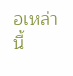อเหล่านี้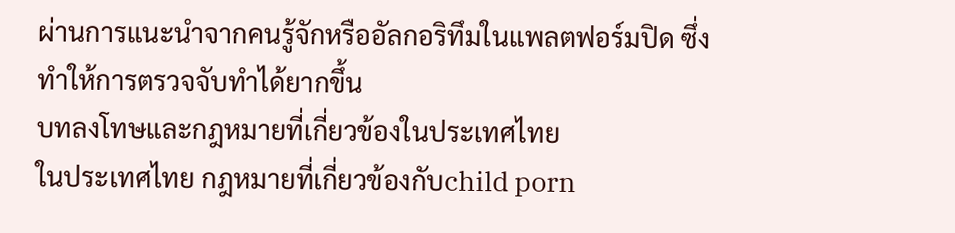ผ่านการแนะนำจากคนรู้จักหรืออัลกอริทึมในแพลตฟอร์มปิด ซึ่งทำให้การตรวจจับทำได้ยากขึ้น
บทลงโทษและกฎหมายที่เกี่ยวข้องในประเทศไทย
ในประเทศไทย กฎหมายที่เกี่ยวข้องกับchild porn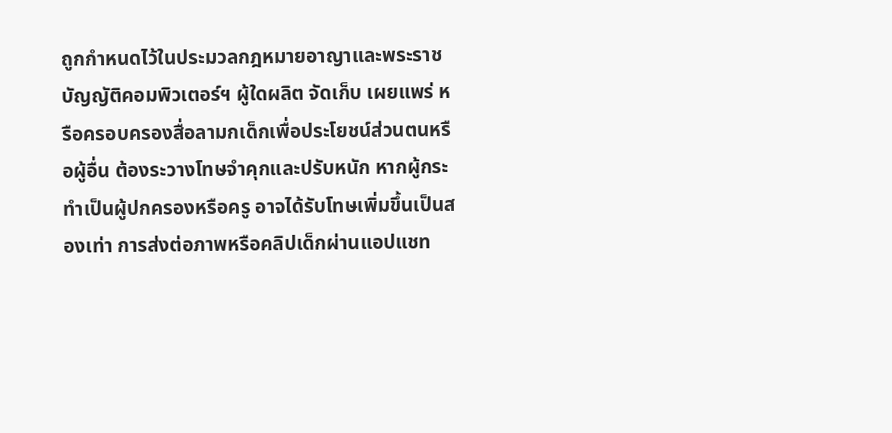ถูกกำหนดไว้ในประมวลกฎหมายอาญาและพระราชบัญญัติคอมพิวเตอร์ฯ ผู้ใดผลิต จัดเก็บ เผยแพร่ หรือครอบครองสื่อลามกเด็กเพื่อประโยชน์ส่วนตนหรือผู้อื่น ต้องระวางโทษจำคุกและปรับหนัก หากผู้กระทำเป็นผู้ปกครองหรือครู อาจได้รับโทษเพิ่มขึ้นเป็นสองเท่า การส่งต่อภาพหรือคลิปเด็กผ่านแอปแชท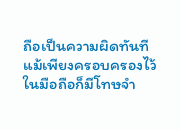ถือเป็นความผิดทันที แม้เพียงครอบครองไว้ในมือถือก็มีโทษจำ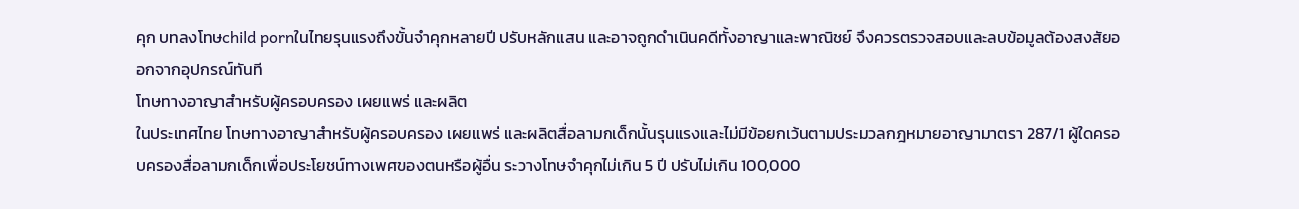คุก บทลงโทษchild pornในไทยรุนแรงถึงขั้นจำคุกหลายปี ปรับหลักแสน และอาจถูกดำเนินคดีทั้งอาญาและพาณิชย์ จึงควรตรวจสอบและลบข้อมูลต้องสงสัยออกจากอุปกรณ์ทันที
โทษทางอาญาสำหรับผู้ครอบครอง เผยแพร่ และผลิต
ในประเทศไทย โทษทางอาญาสำหรับผู้ครอบครอง เผยแพร่ และผลิตสื่อลามกเด็กนั้นรุนแรงและไม่มีข้อยกเว้นตามประมวลกฎหมายอาญามาตรา 287/1 ผู้ใดครอบครองสื่อลามกเด็กเพื่อประโยชน์ทางเพศของตนหรือผู้อื่น ระวางโทษจำคุกไม่เกิน 5 ปี ปรับไม่เกิน 100,000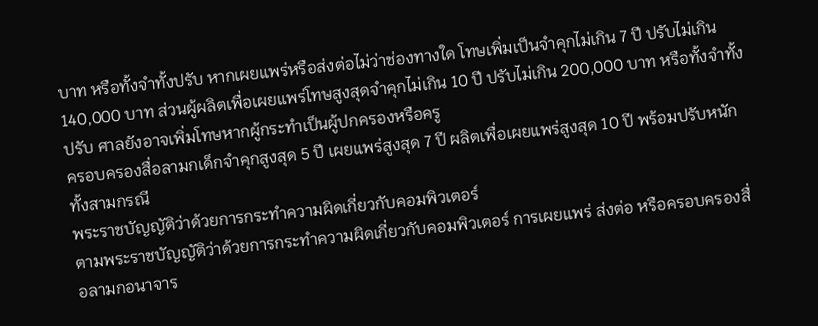บาท หรือทั้งจำทั้งปรับ หากเผยแพร่หรือส่งต่อไม่ว่าช่องทางใด โทษเพิ่มเป็นจำคุกไม่เกิน 7 ปี ปรับไม่เกิน 140,000 บาท ส่วนผู้ผลิตเพื่อเผยแพร่โทษสูงสุดจำคุกไม่เกิน 10 ปี ปรับไม่เกิน 200,000 บาท หรือทั้งจำทั้งปรับ ศาลยังอาจเพิ่มโทษหากผู้กระทำเป็นผู้ปกครองหรือครู
ครอบครองสื่อลามกเด็กจำคุกสูงสุด 5 ปี เผยแพร่สูงสุด 7 ปี ผลิตเพื่อเผยแพร่สูงสุด 10 ปี พร้อมปรับหนักทั้งสามกรณี
พระราชบัญญัติว่าด้วยการกระทำความผิดเกี่ยวกับคอมพิวเตอร์
ตามพระราชบัญญัติว่าด้วยการกระทำความผิดเกี่ยวกับคอมพิวเตอร์ การเผยแพร่ ส่งต่อ หรือครอบครองสื่อลามกอนาจาร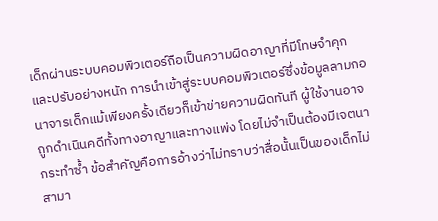เด็กผ่านระบบคอมพิวเตอร์ถือเป็นความผิดอาญาที่มีโทษจำคุกและปรับอย่างหนัก การนำเข้าสู่ระบบคอมพิวเตอร์ซึ่งข้อมูลลามกอนาจารเด็กแม้เพียงครั้งเดียวก็เข้าข่ายความผิดทันที ผู้ใช้งานอาจถูกดำเนินคดีทั้งทางอาญาและทางแพ่ง โดยไม่จำเป็นต้องมีเจตนากระทำซ้ำ ข้อสำคัญคือการอ้างว่าไม่ทราบว่าสื่อนั้นเป็นของเด็กไม่สามา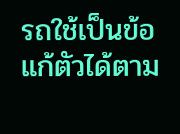รถใช้เป็นข้อแก้ตัวได้ตาม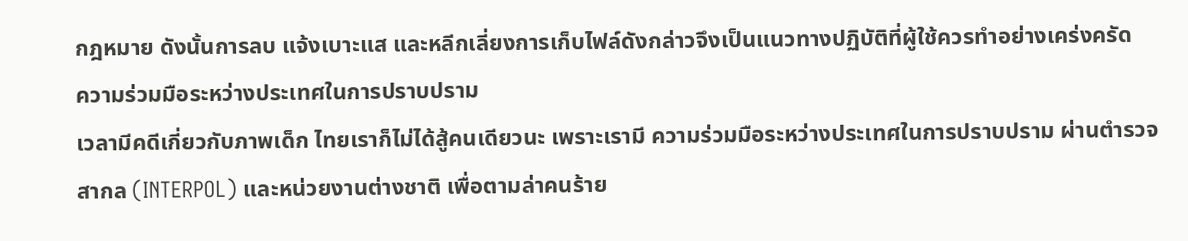กฎหมาย ดังนั้นการลบ แจ้งเบาะแส และหลีกเลี่ยงการเก็บไฟล์ดังกล่าวจึงเป็นแนวทางปฏิบัติที่ผู้ใช้ควรทำอย่างเคร่งครัด
ความร่วมมือระหว่างประเทศในการปราบปราม
เวลามีคดีเกี่ยวกับภาพเด็ก ไทยเราก็ไม่ได้สู้คนเดียวนะ เพราะเรามี ความร่วมมือระหว่างประเทศในการปราบปราม ผ่านตำรวจสากล (INTERPOL) และหน่วยงานต่างชาติ เพื่อตามล่าคนร้าย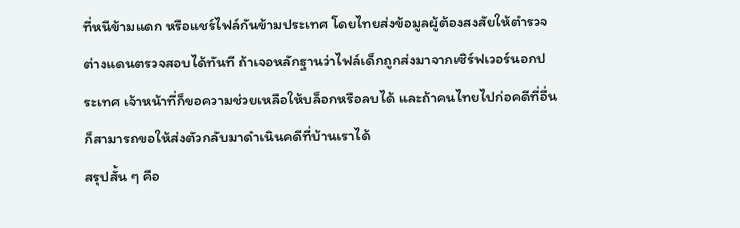ที่หนีข้ามแดก หรือแชร์ไฟล์กันข้ามประเทศ โดยไทยส่งข้อมูลผู้ต้องสงสัยให้ตำรวจต่างแดนตรวจสอบได้ทันที ถ้าเจอหลักฐานว่าไฟล์เด็กถูกส่งมาจากเซิร์ฟเวอร์นอกประเทศ เจ้าหน้าที่ก็ขอความช่วยเหลือให้บล็อกหรือลบได้ และถ้าคนไทยไปก่อคดีที่อื่น ก็สามารถขอให้ส่งตัวกลับมาดำเนินคดีที่บ้านเราได้
สรุปสั้น ๆ คือ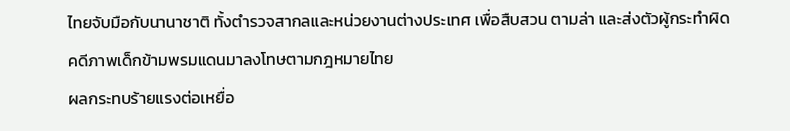ไทยจับมือกับนานาชาติ ทั้งตำรวจสากลและหน่วยงานต่างประเทศ เพื่อสืบสวน ตามล่า และส่งตัวผู้กระทำผิดคดีภาพเด็กข้ามพรมแดนมาลงโทษตามกฎหมายไทย
ผลกระทบร้ายแรงต่อเหยื่อ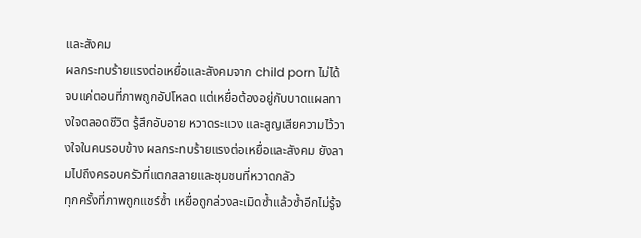และสังคม
ผลกระทบร้ายแรงต่อเหยื่อและสังคมจาก child porn ไม่ได้จบแค่ตอนที่ภาพถูกอัปโหลด แต่เหยื่อต้องอยู่กับบาดแผลทางใจตลอดชีวิต รู้สึกอับอาย หวาดระแวง และสูญเสียความไว้วางใจในคนรอบข้าง ผลกระทบร้ายแรงต่อเหยื่อและสังคม ยังลามไปถึงครอบครัวที่แตกสลายและชุมชนที่หวาดกลัว
ทุกครั้งที่ภาพถูกแชร์ซ้ำ เหยื่อถูกล่วงละเมิดซ้ำแล้วซ้ำอีกไม่รู้จ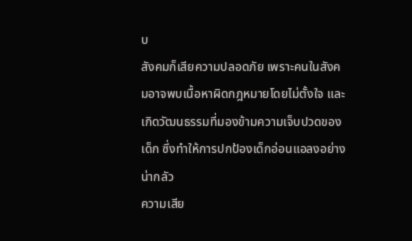บ
สังคมก็เสียความปลอดภัย เพราะคนในสังคมอาจพบเนื้อหาผิดกฎหมายโดยไม่ตั้งใจ และเกิดวัฒนธรรมที่มองข้ามความเจ็บปวดของเด็ก ซึ่งทำให้การปกป้องเด็กอ่อนแอลงอย่างน่ากลัว
ความเสีย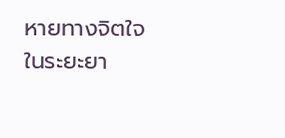หายทางจิตใจในระยะยา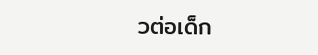วต่อเด็ก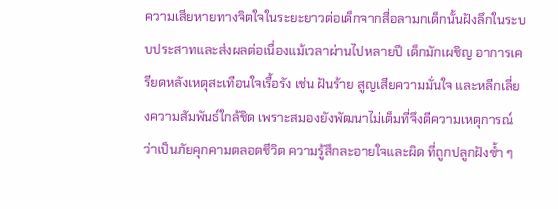ความเสียหายทางจิตใจในระยะยาวต่อเด็กจากสื่อลามกเด็กนั้นฝังลึกในระบบประสาทและส่งผลต่อเนื่องแม้เวลาผ่านไปหลายปี เด็กมักเผชิญ อาการเครียดหลังเหตุสะเทือนใจเรื้อรัง เช่น ฝันร้าย สูญเสียความมั่นใจ และหลีกเลี่ยงความสัมพันธ์ใกล้ชิด เพราะสมองยังพัฒนาไม่เต็มที่จึงตีความเหตุการณ์ว่าเป็นภัยคุกคามตลอดชีวิต ความรู้สึกละอายใจและผิด ที่ถูกปลูกฝังซ้ำ ๆ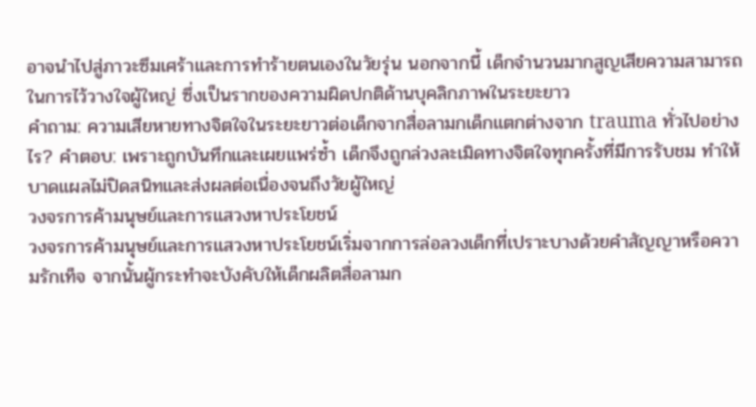อาจนำไปสู่ภาวะซึมเศร้าและการทำร้ายตนเองในวัยรุ่น นอกจากนี้ เด็กจำนวนมากสูญเสียความสามารถในการไว้วางใจผู้ใหญ่ ซึ่งเป็นรากของความผิดปกติด้านบุคลิกภาพในระยะยาว
คำถาม: ความเสียหายทางจิตใจในระยะยาวต่อเด็กจากสื่อลามกเด็กแตกต่างจาก trauma ทั่วไปอย่างไร? คำตอบ: เพราะถูกบันทึกและเผยแพร่ซ้ำ เด็กจึงถูกล่วงละเมิดทางจิตใจทุกครั้งที่มีการรับชม ทำให้บาดแผลไม่ปิดสนิทและส่งผลต่อเนื่องจนถึงวัยผู้ใหญ่
วงจรการค้ามนุษย์และการแสวงหาประโยชน์
วงจรการค้ามนุษย์และการแสวงหาประโยชน์เริ่มจากการล่อลวงเด็กที่เปราะบางด้วยคำสัญญาหรือความรักเท็จ จากนั้นผู้กระทำจะบังคับให้เด็กผลิตสื่อลามก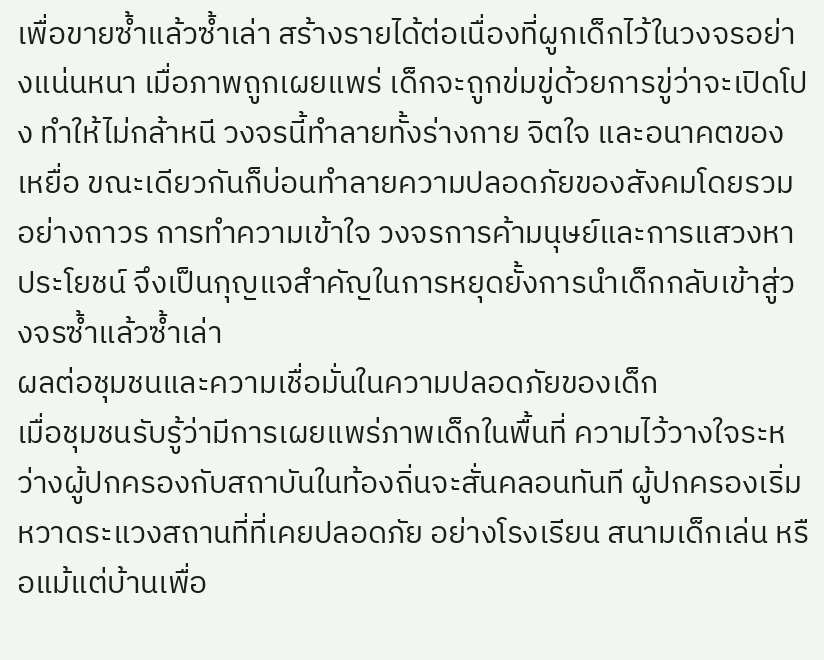เพื่อขายซ้ำแล้วซ้ำเล่า สร้างรายได้ต่อเนื่องที่ผูกเด็กไว้ในวงจรอย่างแน่นหนา เมื่อภาพถูกเผยแพร่ เด็กจะถูกข่มขู่ด้วยการขู่ว่าจะเปิดโปง ทำให้ไม่กล้าหนี วงจรนี้ทำลายทั้งร่างกาย จิตใจ และอนาคตของเหยื่อ ขณะเดียวกันก็บ่อนทำลายความปลอดภัยของสังคมโดยรวมอย่างถาวร การทำความเข้าใจ วงจรการค้ามนุษย์และการแสวงหาประโยชน์ จึงเป็นกุญแจสำคัญในการหยุดยั้งการนำเด็กกลับเข้าสู่วงจรซ้ำแล้วซ้ำเล่า
ผลต่อชุมชนและความเชื่อมั่นในความปลอดภัยของเด็ก
เมื่อชุมชนรับรู้ว่ามีการเผยแพร่ภาพเด็กในพื้นที่ ความไว้วางใจระหว่างผู้ปกครองกับสถาบันในท้องถิ่นจะสั่นคลอนทันที ผู้ปกครองเริ่มหวาดระแวงสถานที่ที่เคยปลอดภัย อย่างโรงเรียน สนามเด็กเล่น หรือแม้แต่บ้านเพื่อ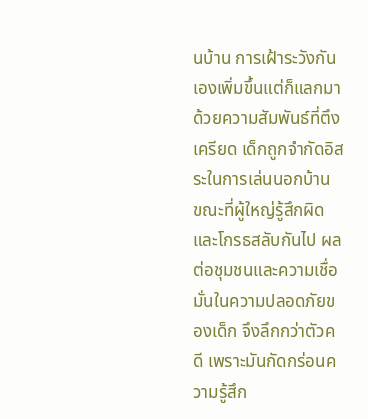นบ้าน การเฝ้าระวังกันเองเพิ่มขึ้นแต่ก็แลกมาด้วยความสัมพันธ์ที่ตึงเครียด เด็กถูกจำกัดอิสระในการเล่นนอกบ้าน ขณะที่ผู้ใหญ่รู้สึกผิดและโกรธสลับกันไป ผลต่อชุมชนและความเชื่อมั่นในความปลอดภัยของเด็ก จึงลึกกว่าตัวคดี เพราะมันกัดกร่อนความรู้สึก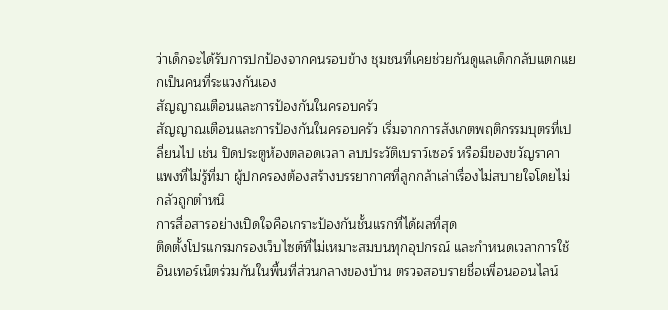ว่าเด็กจะได้รับการปกป้องจากคนรอบข้าง ชุมชนที่เคยช่วยกันดูแลเด็กกลับแตกแยกเป็นคนที่ระแวงกันเอง
สัญญาณเตือนและการป้องกันในครอบครัว
สัญญาณเตือนและการป้องกันในครอบครัว เริ่มจากการสังเกตพฤติกรรมบุตรที่เปลี่ยนไป เช่น ปิดประตูห้องตลอดเวลา ลบประวัติเบราว์เซอร์ หรือมีของขวัญราคาแพงที่ไม่รู้ที่มา ผู้ปกครองต้องสร้างบรรยากาศที่ลูกกล้าเล่าเรื่องไม่สบายใจโดยไม่กลัวถูกตำหนิ
การสื่อสารอย่างเปิดใจคือเกราะป้องกันชั้นแรกที่ได้ผลที่สุด
ติดตั้งโปรแกรมกรองเว็บไซต์ที่ไม่เหมาะสมบนทุกอุปกรณ์ และกำหนดเวลาการใช้อินเทอร์เน็ตร่วมกันในพื้นที่ส่วนกลางของบ้าน ตรวจสอบรายชื่อเพื่อนออนไลน์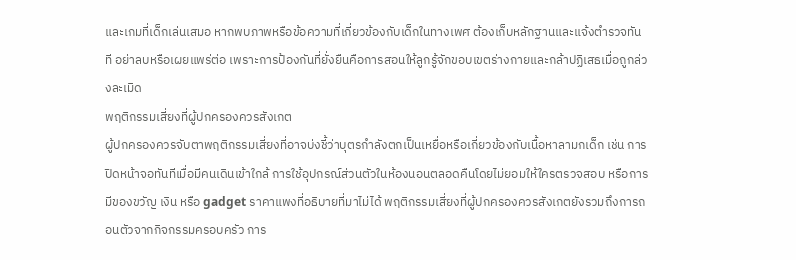และเกมที่เด็กเล่นเสมอ หากพบภาพหรือข้อความที่เกี่ยวข้องกับเด็กในทางเพศ ต้องเก็บหลักฐานและแจ้งตำรวจทันที อย่าลบหรือเผยแพร่ต่อ เพราะการป้องกันที่ยั่งยืนคือการสอนให้ลูกรู้จักขอบเขตร่างกายและกล้าปฏิเสธเมื่อถูกล่วงละเมิด
พฤติกรรมเสี่ยงที่ผู้ปกครองควรสังเกต
ผู้ปกครองควรจับตาพฤติกรรมเสี่ยงที่อาจบ่งชี้ว่าบุตรกำลังตกเป็นเหยื่อหรือเกี่ยวข้องกับเนื้อหาลามกเด็ก เช่น การปิดหน้าจอทันทีเมื่อมีคนเดินเข้าใกล้ การใช้อุปกรณ์ส่วนตัวในห้องนอนตลอดคืนโดยไม่ยอมให้ใครตรวจสอบ หรือการมีของขวัญ เงิน หรือ gadget ราคาแพงที่อธิบายที่มาไม่ได้ พฤติกรรมเสี่ยงที่ผู้ปกครองควรสังเกตยังรวมถึงการถอนตัวจากกิจกรรมครอบครัว การ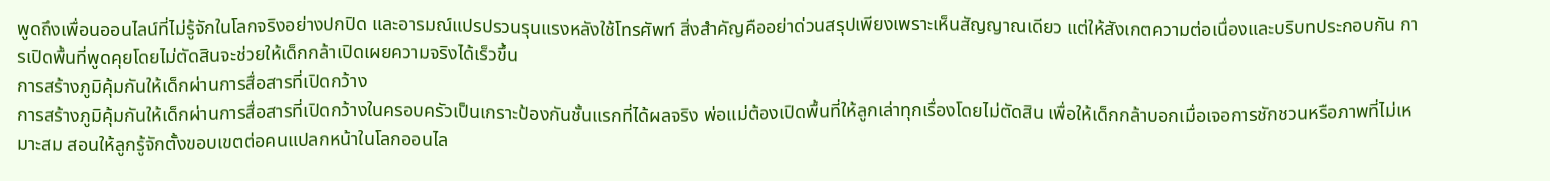พูดถึงเพื่อนออนไลน์ที่ไม่รู้จักในโลกจริงอย่างปกปิด และอารมณ์แปรปรวนรุนแรงหลังใช้โทรศัพท์ สิ่งสำคัญคืออย่าด่วนสรุปเพียงเพราะเห็นสัญญาณเดียว แต่ให้สังเกตความต่อเนื่องและบริบทประกอบกัน การเปิดพื้นที่พูดคุยโดยไม่ตัดสินจะช่วยให้เด็กกล้าเปิดเผยความจริงได้เร็วขึ้น
การสร้างภูมิคุ้มกันให้เด็กผ่านการสื่อสารที่เปิดกว้าง
การสร้างภูมิคุ้มกันให้เด็กผ่านการสื่อสารที่เปิดกว้างในครอบครัวเป็นเกราะป้องกันชั้นแรกที่ได้ผลจริง พ่อแม่ต้องเปิดพื้นที่ให้ลูกเล่าทุกเรื่องโดยไม่ตัดสิน เพื่อให้เด็กกล้าบอกเมื่อเจอการชักชวนหรือภาพที่ไม่เหมาะสม สอนให้ลูกรู้จักตั้งขอบเขตต่อคนแปลกหน้าในโลกออนไล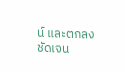น์ และตกลงชัดเจน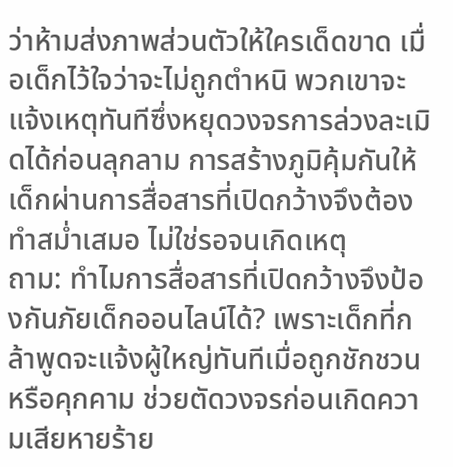ว่าห้ามส่งภาพส่วนตัวให้ใครเด็ดขาด เมื่อเด็กไว้ใจว่าจะไม่ถูกตำหนิ พวกเขาจะแจ้งเหตุทันทีซึ่งหยุดวงจรการล่วงละเมิดได้ก่อนลุกลาม การสร้างภูมิคุ้มกันให้เด็กผ่านการสื่อสารที่เปิดกว้างจึงต้องทำสม่ำเสมอ ไม่ใช่รอจนเกิดเหตุ
ถาม: ทำไมการสื่อสารที่เปิดกว้างจึงป้องกันภัยเด็กออนไลน์ได้? เพราะเด็กที่กล้าพูดจะแจ้งผู้ใหญ่ทันทีเมื่อถูกชักชวนหรือคุกคาม ช่วยตัดวงจรก่อนเกิดความเสียหายร้าย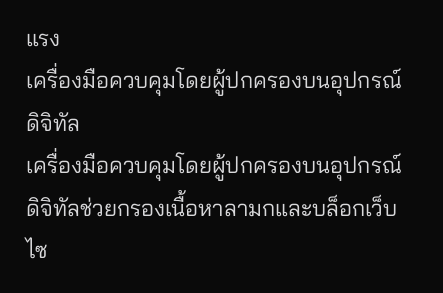แรง
เครื่องมือควบคุมโดยผู้ปกครองบนอุปกรณ์ดิจิทัล
เครื่องมือควบคุมโดยผู้ปกครองบนอุปกรณ์ดิจิทัลช่วยกรองเนื้อหาลามกและบล็อกเว็บไซ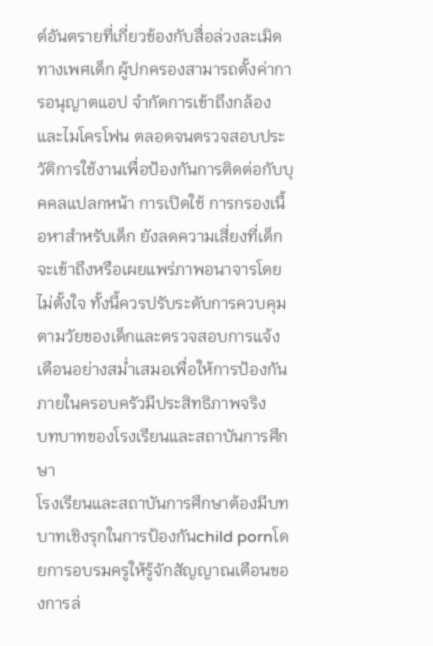ต์อันตรายที่เกี่ยวข้องกับสื่อล่วงละเมิดทางเพศเด็ก ผู้ปกครองสามารถตั้งค่าการอนุญาตแอป จำกัดการเข้าถึงกล้องและไมโครโฟน ตลอดจนตรวจสอบประวัติการใช้งานเพื่อป้องกันการติดต่อกับบุคคลแปลกหน้า การเปิดใช้ การกรองเนื้อหาสำหรับเด็ก ยังลดความเสี่ยงที่เด็กจะเข้าถึงหรือเผยแพร่ภาพอนาจารโดยไม่ตั้งใจ ทั้งนี้ควรปรับระดับการควบคุมตามวัยของเด็กและตรวจสอบการแจ้งเตือนอย่างสม่ำเสมอเพื่อให้การป้องกันภายในครอบครัวมีประสิทธิภาพจริง
บทบาทของโรงเรียนและสถาบันการศึกษา
โรงเรียนและสถาบันการศึกษาต้องมีบทบาทเชิงรุกในการป้องกันchild pornโดยการอบรมครูให้รู้จักสัญญาณเตือนของการล่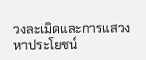วงละเมิดและการแสวงหาประโยชน์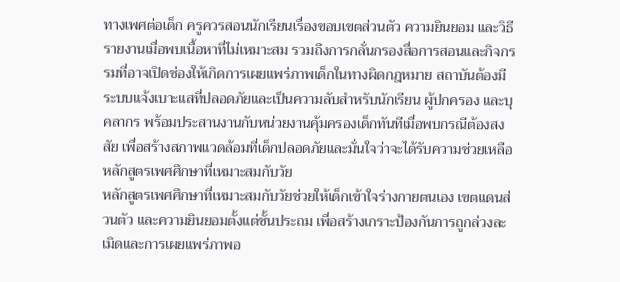ทางเพศต่อเด็ก ครูควรสอนนักเรียนเรื่องขอบเขตส่วนตัว ความยินยอม และวิธีรายงานเมื่อพบเนื้อหาที่ไม่เหมาะสม รวมถึงการกลั่นกรองสื่อการสอนและกิจกรรมที่อาจเปิดช่องให้เกิดการเผยแพร่ภาพเด็กในทางผิดกฎหมาย สถาบันต้องมีระบบแจ้งเบาะแสที่ปลอดภัยและเป็นความลับสำหรับนักเรียน ผู้ปกครอง และบุคลากร พร้อมประสานงานกับหน่วยงานคุ้มครองเด็กทันทีเมื่อพบกรณีต้องสงสัย เพื่อสร้างสภาพแวดล้อมที่เด็กปลอดภัยและมั่นใจว่าจะได้รับความช่วยเหลือ
หลักสูตรเพศศึกษาที่เหมาะสมกับวัย
หลักสูตรเพศศึกษาที่เหมาะสมกับวัยช่วยให้เด็กเข้าใจร่างกายตนเอง เขตแดนส่วนตัว และความยินยอมตั้งแต่ชั้นประถม เพื่อสร้างเกราะป้องกันการถูกล่วงละเมิดและการเผยแพร่ภาพอ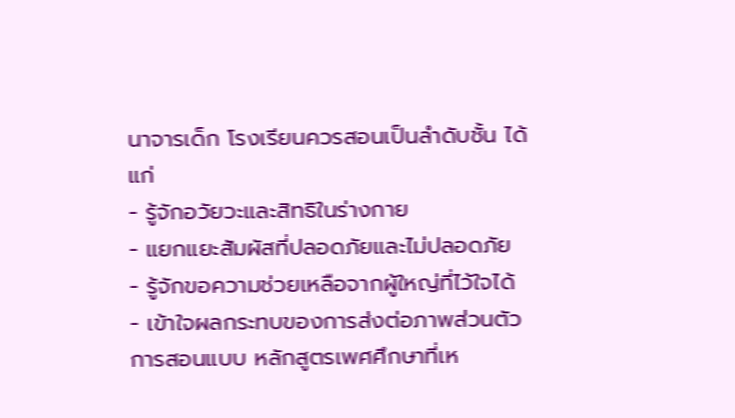นาจารเด็ก โรงเรียนควรสอนเป็นลำดับชั้น ได้แก่
- รู้จักอวัยวะและสิทธิในร่างกาย
- แยกแยะสัมผัสที่ปลอดภัยและไม่ปลอดภัย
- รู้จักขอความช่วยเหลือจากผู้ใหญ่ที่ไว้ใจได้
- เข้าใจผลกระทบของการส่งต่อภาพส่วนตัว
การสอนแบบ หลักสูตรเพศศึกษาที่เห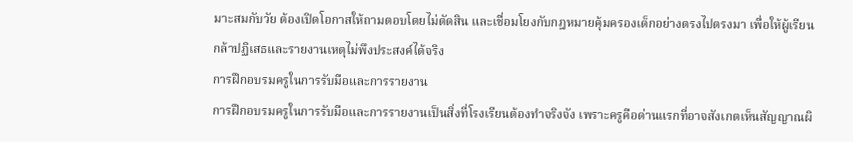มาะสมกับวัย ต้องเปิดโอกาสให้ถามตอบโดยไม่ตัดสิน และเชื่อมโยงกับกฎหมายคุ้มครองเด็กอย่างตรงไปตรงมา เพื่อให้ผู้เรียนกล้าปฏิเสธและรายงานเหตุไม่พึงประสงค์ได้จริง
การฝึกอบรมครูในการรับมือและการรายงาน
การฝึกอบรมครูในการรับมือและการรายงานเป็นสิ่งที่โรงเรียนต้องทำจริงจัง เพราะครูคือด่านแรกที่อาจสังเกตเห็นสัญญาณผิ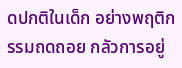ดปกติในเด็ก อย่างพฤติกรรมถดถอย กลัวการอยู่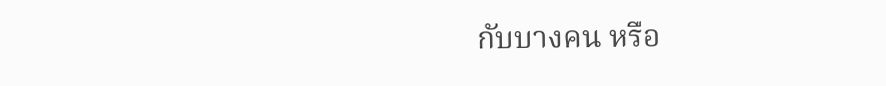กับบางคน หรือ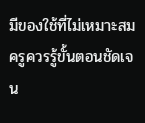มีของใช้ที่ไม่เหมาะสม ครูควรรู้ขั้นตอนชัดเจน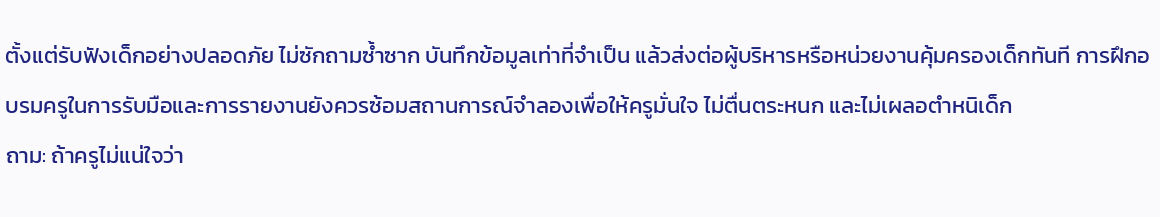ตั้งแต่รับฟังเด็กอย่างปลอดภัย ไม่ซักถามซ้ำซาก บันทึกข้อมูลเท่าที่จำเป็น แล้วส่งต่อผู้บริหารหรือหน่วยงานคุ้มครองเด็กทันที การฝึกอบรมครูในการรับมือและการรายงานยังควรซ้อมสถานการณ์จำลองเพื่อให้ครูมั่นใจ ไม่ตื่นตระหนก และไม่เผลอตำหนิเด็ก
ถาม: ถ้าครูไม่แน่ใจว่า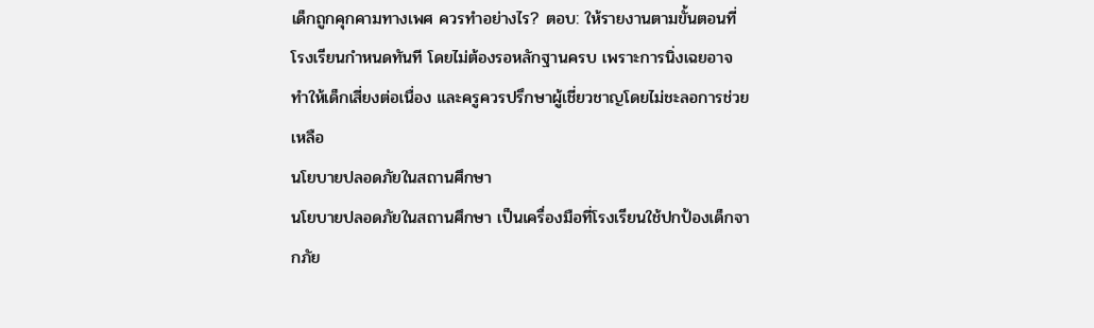เด็กถูกคุกคามทางเพศ ควรทำอย่างไร? ตอบ: ให้รายงานตามขั้นตอนที่โรงเรียนกำหนดทันที โดยไม่ต้องรอหลักฐานครบ เพราะการนิ่งเฉยอาจทำให้เด็กเสี่ยงต่อเนื่อง และครูควรปรึกษาผู้เชี่ยวชาญโดยไม่ชะลอการช่วยเหลือ
นโยบายปลอดภัยในสถานศึกษา
นโยบายปลอดภัยในสถานศึกษา เป็นเครื่องมือที่โรงเรียนใช้ปกป้องเด็กจากภัย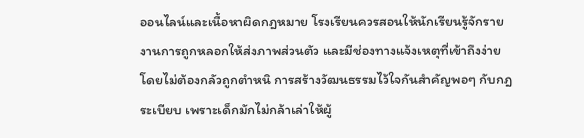ออนไลน์และเนื้อหาผิดกฎหมาย โรงเรียนควรสอนให้นักเรียนรู้จักรายงานการถูกหลอกให้ส่งภาพส่วนตัว และมีช่องทางแจ้งเหตุที่เข้าถึงง่ายโดยไม่ต้องกลัวถูกตำหนิ การสร้างวัฒนธรรมไว้ใจกันสำคัญพอๆ กับกฎระเบียบ เพราะเด็กมักไม่กล้าเล่าให้ผู้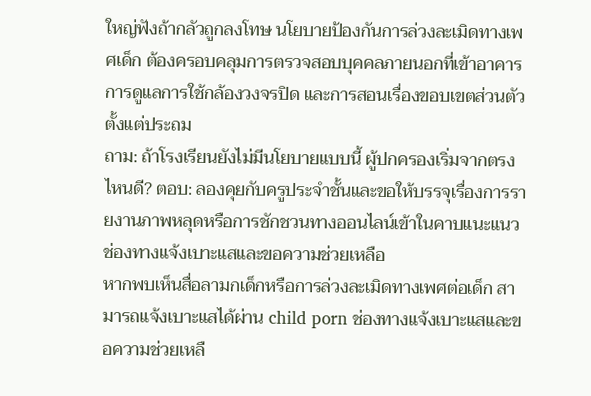ใหญ่ฟังถ้ากลัวถูกลงโทษ นโยบายป้องกันการล่วงละเมิดทางเพศเด็ก ต้องครอบคลุมการตรวจสอบบุคคลภายนอกที่เข้าอาคาร การดูแลการใช้กล้องวงจรปิด และการสอนเรื่องขอบเขตส่วนตัวตั้งแต่ประถม
ถาม: ถ้าโรงเรียนยังไม่มีนโยบายแบบนี้ ผู้ปกครองเริ่มจากตรงไหนดี? ตอบ: ลองคุยกับครูประจำชั้นและขอให้บรรจุเรื่องการรายงานภาพหลุดหรือการชักชวนทางออนไลน์เข้าในคาบแนะแนว
ช่องทางแจ้งเบาะแสและขอความช่วยเหลือ
หากพบเห็นสื่อลามกเด็กหรือการล่วงละเมิดทางเพศต่อเด็ก สามารถแจ้งเบาะแสได้ผ่าน child porn ช่องทางแจ้งเบาะแสและขอความช่วยเหลื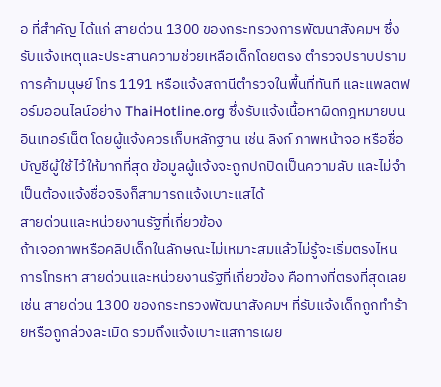อ ที่สำคัญ ได้แก่ สายด่วน 1300 ของกระทรวงการพัฒนาสังคมฯ ซึ่งรับแจ้งเหตุและประสานความช่วยเหลือเด็กโดยตรง ตำรวจปราบปรามการค้ามนุษย์ โทร 1191 หรือแจ้งสถานีตำรวจในพื้นที่ทันที และแพลตฟอร์มออนไลน์อย่าง ThaiHotline.org ซึ่งรับแจ้งเนื้อหาผิดกฎหมายบนอินเทอร์เน็ต โดยผู้แจ้งควรเก็บหลักฐาน เช่น ลิงก์ ภาพหน้าจอ หรือชื่อบัญชีผู้ใช้ไว้ให้มากที่สุด ข้อมูลผู้แจ้งจะถูกปกปิดเป็นความลับ และไม่จำเป็นต้องแจ้งชื่อจริงก็สามารถแจ้งเบาะแสได้
สายด่วนและหน่วยงานรัฐที่เกี่ยวข้อง
ถ้าเจอภาพหรือคลิปเด็กในลักษณะไม่เหมาะสมแล้วไม่รู้จะเริ่มตรงไหน การโทรหา สายด่วนและหน่วยงานรัฐที่เกี่ยวข้อง คือทางที่ตรงที่สุดเลย เช่น สายด่วน 1300 ของกระทรวงพัฒนาสังคมฯ ที่รับแจ้งเด็กถูกทำร้ายหรือถูกล่วงละเมิด รวมถึงแจ้งเบาะแสการเผย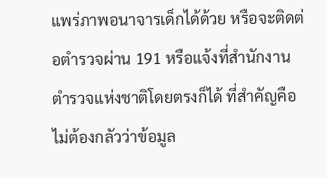แพร่ภาพอนาจารเด็กได้ด้วย หรือจะติดต่อตำรวจผ่าน 191 หรือแจ้งที่สำนักงานตำรวจแห่งชาติโดยตรงก็ได้ ที่สำคัญคือไม่ต้องกลัวว่าข้อมูล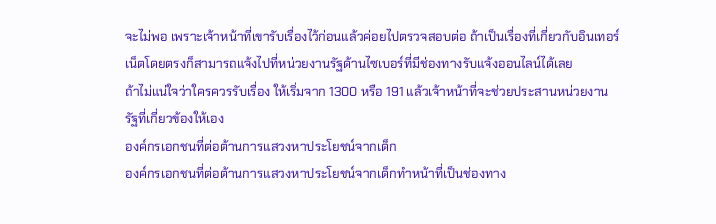จะไม่พอ เพราะเจ้าหน้าที่เขารับเรื่องไว้ก่อนแล้วค่อยไปตรวจสอบต่อ ถ้าเป็นเรื่องที่เกี่ยวกับอินเทอร์เน็ตโดยตรงก็สามารถแจ้งไปที่หน่วยงานรัฐด้านไซเบอร์ที่มีช่องทางรับแจ้งออนไลน์ได้เลย
ถ้าไม่แน่ใจว่าใครควรรับเรื่อง ให้เริ่มจาก 1300 หรือ 191 แล้วเจ้าหน้าที่จะช่วยประสานหน่วยงานรัฐที่เกี่ยวข้องให้เอง
องค์กรเอกชนที่ต่อต้านการแสวงหาประโยชน์จากเด็ก
องค์กรเอกชนที่ต่อต้านการแสวงหาประโยชน์จากเด็กทำหน้าที่เป็นช่องทาง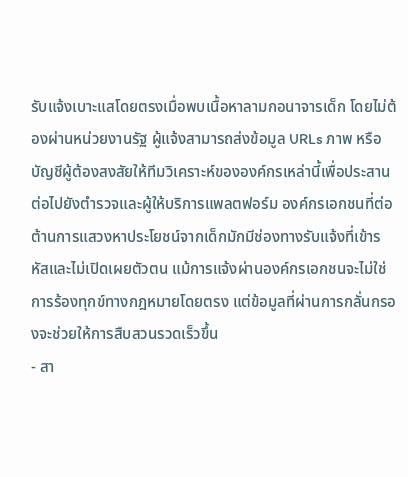รับแจ้งเบาะแสโดยตรงเมื่อพบเนื้อหาลามกอนาจารเด็ก โดยไม่ต้องผ่านหน่วยงานรัฐ ผู้แจ้งสามารถส่งข้อมูล URLs ภาพ หรือบัญชีผู้ต้องสงสัยให้ทีมวิเคราะห์ขององค์กรเหล่านี้เพื่อประสานต่อไปยังตำรวจและผู้ให้บริการแพลตฟอร์ม องค์กรเอกชนที่ต่อต้านการแสวงหาประโยชน์จากเด็กมักมีช่องทางรับแจ้งที่เข้ารหัสและไม่เปิดเผยตัวตน แม้การแจ้งผ่านองค์กรเอกชนจะไม่ใช่การร้องทุกข์ทางกฎหมายโดยตรง แต่ข้อมูลที่ผ่านการกลั่นกรองจะช่วยให้การสืบสวนรวดเร็วขึ้น
- สา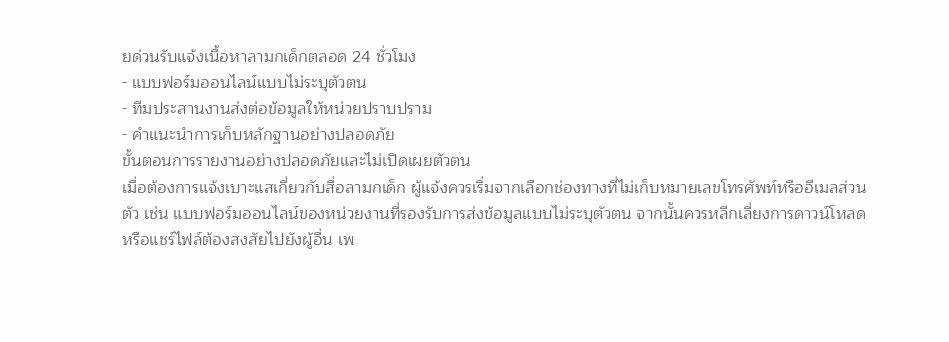ยด่วนรับแจ้งเนื้อหาลามกเด็กตลอด 24 ชั่วโมง
- แบบฟอร์มออนไลน์แบบไม่ระบุตัวตน
- ทีมประสานงานส่งต่อข้อมูลให้หน่วยปราบปราม
- คำแนะนำการเก็บหลักฐานอย่างปลอดภัย
ขั้นตอนการรายงานอย่างปลอดภัยและไม่เปิดเผยตัวตน
เมื่อต้องการแจ้งเบาะแสเกี่ยวกับสื่อลามกเด็ก ผู้แจ้งควรเริ่มจากเลือกช่องทางที่ไม่เก็บหมายเลขโทรศัพท์หรืออีเมลส่วนตัว เช่น แบบฟอร์มออนไลน์ของหน่วยงานที่รองรับการส่งข้อมูลแบบไม่ระบุตัวตน จากนั้นควรหลีกเลี่ยงการดาวน์โหลดหรือแชร์ไฟล์ต้องสงสัยไปยังผู้อื่น เพ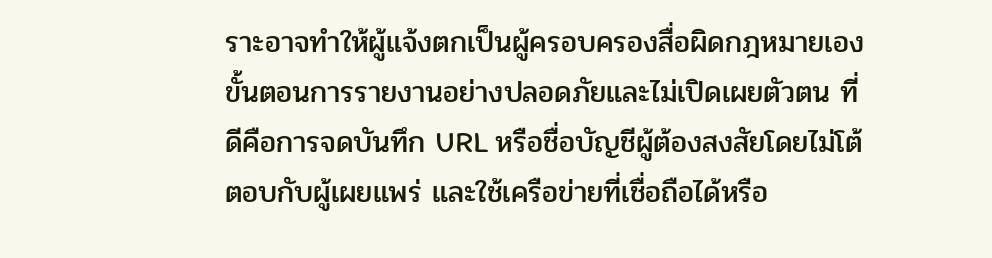ราะอาจทำให้ผู้แจ้งตกเป็นผู้ครอบครองสื่อผิดกฎหมายเอง ขั้นตอนการรายงานอย่างปลอดภัยและไม่เปิดเผยตัวตน ที่ดีคือการจดบันทึก URL หรือชื่อบัญชีผู้ต้องสงสัยโดยไม่โต้ตอบกับผู้เผยแพร่ และใช้เครือข่ายที่เชื่อถือได้หรือ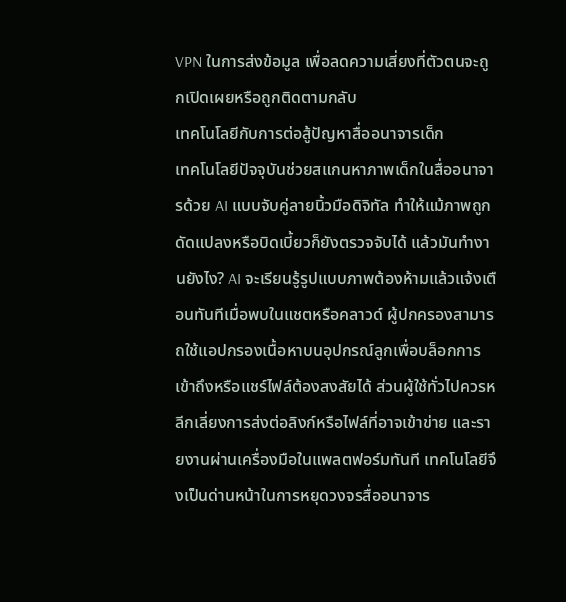VPN ในการส่งข้อมูล เพื่อลดความเสี่ยงที่ตัวตนจะถูกเปิดเผยหรือถูกติดตามกลับ
เทคโนโลยีกับการต่อสู้ปัญหาสื่ออนาจารเด็ก
เทคโนโลยีปัจจุบันช่วยสแกนหาภาพเด็กในสื่ออนาจารด้วย AI แบบจับคู่ลายนิ้วมือดิจิทัล ทำให้แม้ภาพถูกดัดแปลงหรือบิดเบี้ยวก็ยังตรวจจับได้ แล้วมันทำงานยังไง? AI จะเรียนรู้รูปแบบภาพต้องห้ามแล้วแจ้งเตือนทันทีเมื่อพบในแชตหรือคลาวด์ ผู้ปกครองสามารถใช้แอปกรองเนื้อหาบนอุปกรณ์ลูกเพื่อบล็อกการเข้าถึงหรือแชร์ไฟล์ต้องสงสัยได้ ส่วนผู้ใช้ทั่วไปควรหลีกเลี่ยงการส่งต่อลิงก์หรือไฟล์ที่อาจเข้าข่าย และรายงานผ่านเครื่องมือในแพลตฟอร์มทันที เทคโนโลยีจึงเป็นด่านหน้าในการหยุดวงจรสื่ออนาจาร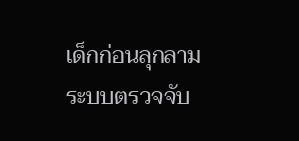เด็กก่อนลุกลาม
ระบบตรวจจับ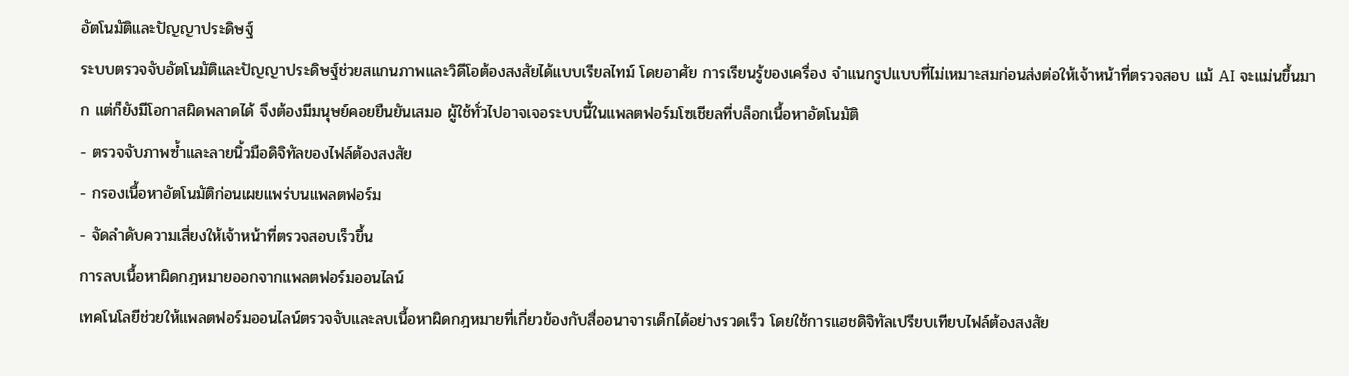อัตโนมัติและปัญญาประดิษฐ์
ระบบตรวจจับอัตโนมัติและปัญญาประดิษฐ์ช่วยสแกนภาพและวิดีโอต้องสงสัยได้แบบเรียลไทม์ โดยอาศัย การเรียนรู้ของเครื่อง จำแนกรูปแบบที่ไม่เหมาะสมก่อนส่งต่อให้เจ้าหน้าที่ตรวจสอบ แม้ AI จะแม่นขึ้นมาก แต่ก็ยังมีโอกาสผิดพลาดได้ จึงต้องมีมนุษย์คอยยืนยันเสมอ ผู้ใช้ทั่วไปอาจเจอระบบนี้ในแพลตฟอร์มโซเชียลที่บล็อกเนื้อหาอัตโนมัติ
- ตรวจจับภาพซ้ำและลายนิ้วมือดิจิทัลของไฟล์ต้องสงสัย
- กรองเนื้อหาอัตโนมัติก่อนเผยแพร่บนแพลตฟอร์ม
- จัดลำดับความเสี่ยงให้เจ้าหน้าที่ตรวจสอบเร็วขึ้น
การลบเนื้อหาผิดกฎหมายออกจากแพลตฟอร์มออนไลน์
เทคโนโลยีช่วยให้แพลตฟอร์มออนไลน์ตรวจจับและลบเนื้อหาผิดกฎหมายที่เกี่ยวข้องกับสื่ออนาจารเด็กได้อย่างรวดเร็ว โดยใช้การแฮชดิจิทัลเปรียบเทียบไฟล์ต้องสงสัย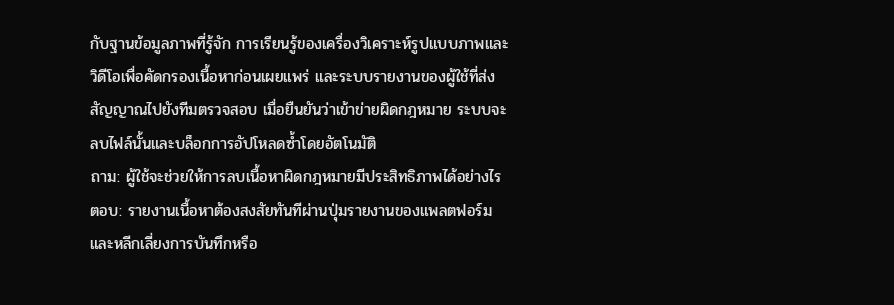กับฐานข้อมูลภาพที่รู้จัก การเรียนรู้ของเครื่องวิเคราะห์รูปแบบภาพและวิดีโอเพื่อคัดกรองเนื้อหาก่อนเผยแพร่ และระบบรายงานของผู้ใช้ที่ส่งสัญญาณไปยังทีมตรวจสอบ เมื่อยืนยันว่าเข้าข่ายผิดกฎหมาย ระบบจะลบไฟล์นั้นและบล็อกการอัปโหลดซ้ำโดยอัตโนมัติ
ถาม: ผู้ใช้จะช่วยให้การลบเนื้อหาผิดกฎหมายมีประสิทธิภาพได้อย่างไร
ตอบ: รายงานเนื้อหาต้องสงสัยทันทีผ่านปุ่มรายงานของแพลตฟอร์ม และหลีกเลี่ยงการบันทึกหรือ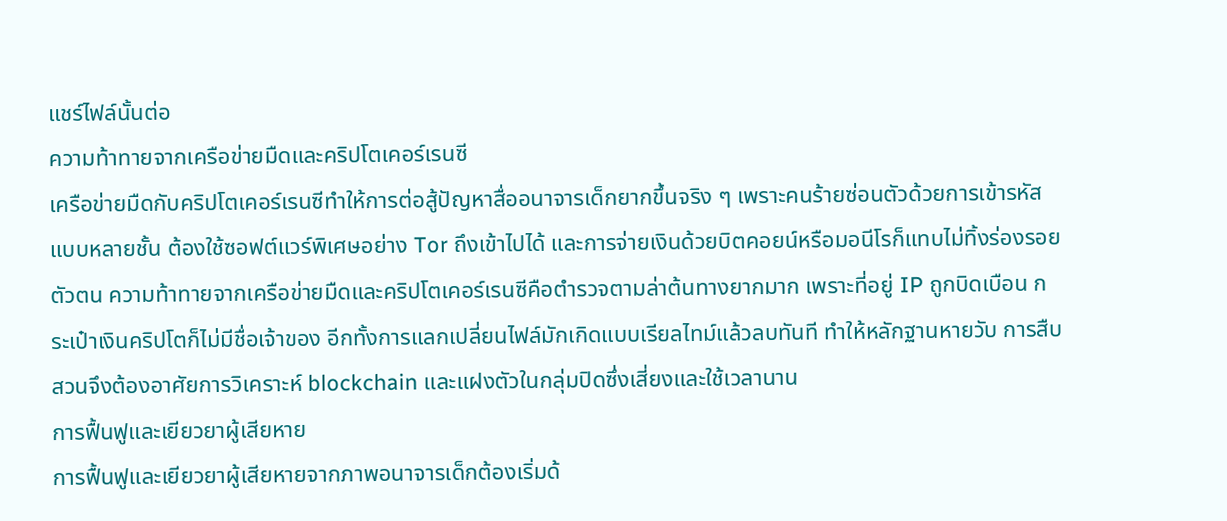แชร์ไฟล์นั้นต่อ
ความท้าทายจากเครือข่ายมืดและคริปโตเคอร์เรนซี
เครือข่ายมืดกับคริปโตเคอร์เรนซีทำให้การต่อสู้ปัญหาสื่ออนาจารเด็กยากขึ้นจริง ๆ เพราะคนร้ายซ่อนตัวด้วยการเข้ารหัสแบบหลายชั้น ต้องใช้ซอฟต์แวร์พิเศษอย่าง Tor ถึงเข้าไปได้ และการจ่ายเงินด้วยบิตคอยน์หรือมอนีโรก็แทบไม่ทิ้งร่องรอยตัวตน ความท้าทายจากเครือข่ายมืดและคริปโตเคอร์เรนซีคือตำรวจตามล่าต้นทางยากมาก เพราะที่อยู่ IP ถูกบิดเบือน กระเป๋าเงินคริปโตก็ไม่มีชื่อเจ้าของ อีกทั้งการแลกเปลี่ยนไฟล์มักเกิดแบบเรียลไทม์แล้วลบทันที ทำให้หลักฐานหายวับ การสืบสวนจึงต้องอาศัยการวิเคราะห์ blockchain และแฝงตัวในกลุ่มปิดซึ่งเสี่ยงและใช้เวลานาน
การฟื้นฟูและเยียวยาผู้เสียหาย
การฟื้นฟูและเยียวยาผู้เสียหายจากภาพอนาจารเด็กต้องเริ่มด้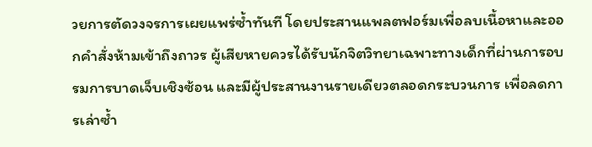วยการตัดวงจรการเผยแพร่ซ้ำทันที โดยประสานแพลตฟอร์มเพื่อลบเนื้อหาและออกคำสั่งห้ามเข้าถึงถาวร ผู้เสียหายควรได้รับนักจิตวิทยาเฉพาะทางเด็กที่ผ่านการอบรมการบาดเจ็บเชิงซ้อน และมีผู้ประสานงานรายเดียวตลอดกระบวนการ เพื่อลดการเล่าซ้ำ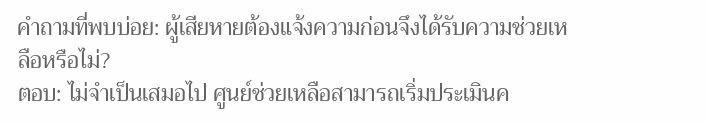คำถามที่พบบ่อย: ผู้เสียหายต้องแจ้งความก่อนจึงได้รับความช่วยเหลือหรือไม่?
ตอบ: ไม่จำเป็นเสมอไป ศูนย์ช่วยเหลือสามารถเริ่มประเมินค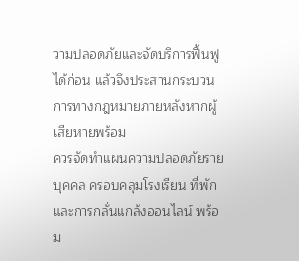วามปลอดภัยและจัดบริการฟื้นฟูได้ก่อน แล้วจึงประสานกระบวนการทางกฎหมายภายหลังหากผู้เสียหายพร้อม
ควรจัดทำแผนความปลอดภัยรายบุคคล ครอบคลุมโรงเรียน ที่พัก และการกลั่นแกล้งออนไลน์ พร้อม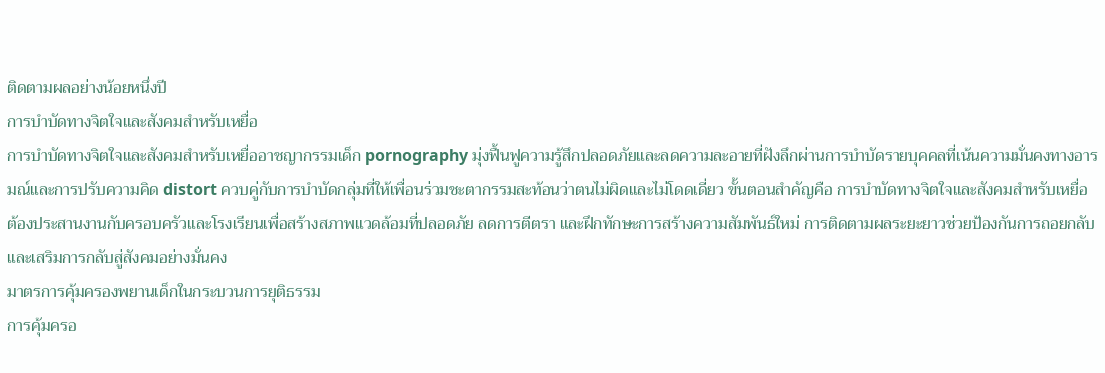ติดตามผลอย่างน้อยหนึ่งปี
การบำบัดทางจิตใจและสังคมสำหรับเหยื่อ
การบำบัดทางจิตใจและสังคมสำหรับเหยื่ออาชญากรรมเด็ก pornography มุ่งฟื้นฟูความรู้สึกปลอดภัยและลดความละอายที่ฝังลึกผ่านการบำบัดรายบุคคลที่เน้นความมั่นคงทางอารมณ์และการปรับความคิด distort ควบคู่กับการบำบัดกลุ่มที่ให้เพื่อนร่วมชะตากรรมสะท้อนว่าตนไม่ผิดและไม่โดดเดี่ยว ขั้นตอนสำคัญคือ การบำบัดทางจิตใจและสังคมสำหรับเหยื่อ ต้องประสานงานกับครอบครัวและโรงเรียนเพื่อสร้างสภาพแวดล้อมที่ปลอดภัย ลดการตีตรา และฝึกทักษะการสร้างความสัมพันธ์ใหม่ การติดตามผลระยะยาวช่วยป้องกันการถอยกลับและเสริมการกลับสู่สังคมอย่างมั่นคง
มาตรการคุ้มครองพยานเด็กในกระบวนการยุติธรรม
การคุ้มครอ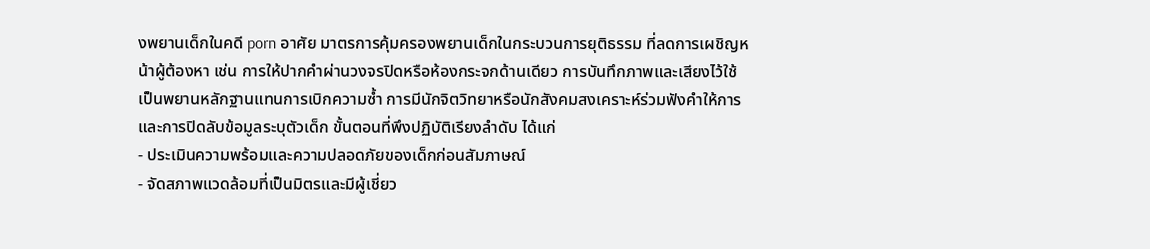งพยานเด็กในคดี porn อาศัย มาตรการคุ้มครองพยานเด็กในกระบวนการยุติธรรม ที่ลดการเผชิญหน้าผู้ต้องหา เช่น การให้ปากคำผ่านวงจรปิดหรือห้องกระจกด้านเดียว การบันทึกภาพและเสียงไว้ใช้เป็นพยานหลักฐานแทนการเบิกความซ้ำ การมีนักจิตวิทยาหรือนักสังคมสงเคราะห์ร่วมฟังคำให้การ และการปิดลับข้อมูลระบุตัวเด็ก ขั้นตอนที่พึงปฏิบัติเรียงลำดับ ได้แก่
- ประเมินความพร้อมและความปลอดภัยของเด็กก่อนสัมภาษณ์
- จัดสภาพแวดล้อมที่เป็นมิตรและมีผู้เชี่ยว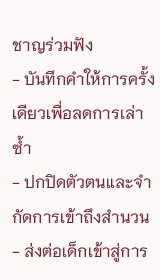ชาญร่วมฟัง
- บันทึกคำให้การครั้งเดียวเพื่อลดการเล่าซ้ำ
- ปกปิดตัวตนและจำกัดการเข้าถึงสำนวน
- ส่งต่อเด็กเข้าสู่การ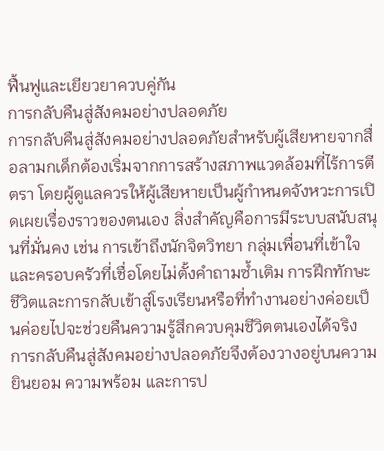ฟื้นฟูและเยียวยาควบคู่กัน
การกลับคืนสู่สังคมอย่างปลอดภัย
การกลับคืนสู่สังคมอย่างปลอดภัยสำหรับผู้เสียหายจากสื่อลามกเด็กต้องเริ่มจากการสร้างสภาพแวดล้อมที่ไร้การตีตรา โดยผู้ดูแลควรให้ผู้เสียหายเป็นผู้กำหนดจังหวะการเปิดเผยเรื่องราวของตนเอง สิ่งสำคัญคือการมีระบบสนับสนุนที่มั่นคง เช่น การเข้าถึงนักจิตวิทยา กลุ่มเพื่อนที่เข้าใจ และครอบครัวที่เชื่อโดยไม่ตั้งคำถามซ้ำเติม การฝึกทักษะชีวิตและการกลับเข้าสู่โรงเรียนหรือที่ทำงานอย่างค่อยเป็นค่อยไปจะช่วยคืนความรู้สึกควบคุมชีวิตตนเองได้จริง การกลับคืนสู่สังคมอย่างปลอดภัยจึงต้องวางอยู่บนความยินยอม ความพร้อม และการป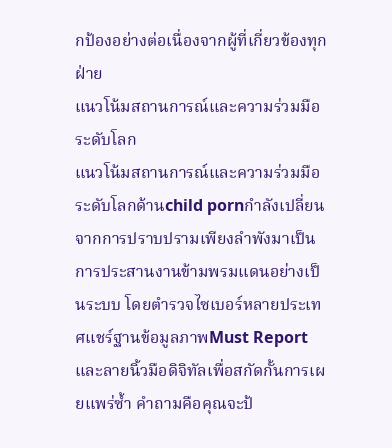กป้องอย่างต่อเนื่องจากผู้ที่เกี่ยวข้องทุกฝ่าย
แนวโน้มสถานการณ์และความร่วมมือระดับโลก
แนวโน้มสถานการณ์และความร่วมมือระดับโลกด้านchild pornกำลังเปลี่ยนจากการปราบปรามเพียงลำพังมาเป็นการประสานงานข้ามพรมแดนอย่างเป็นระบบ โดยตำรวจไซเบอร์หลายประเทศแชร์ฐานข้อมูลภาพMust Reportและลายนิ้วมือดิจิทัลเพื่อสกัดกั้นการเผยแพร่ซ้ำ คำถามคือคุณจะป้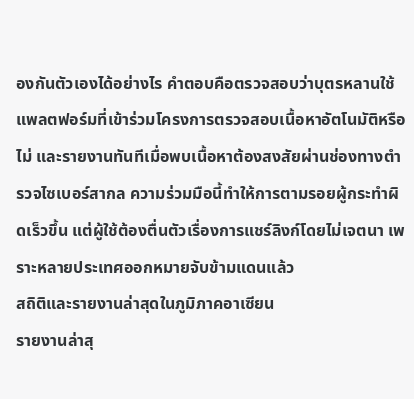องกันตัวเองได้อย่างไร คำตอบคือตรวจสอบว่าบุตรหลานใช้แพลตฟอร์มที่เข้าร่วมโครงการตรวจสอบเนื้อหาอัตโนมัติหรือไม่ และรายงานทันทีเมื่อพบเนื้อหาต้องสงสัยผ่านช่องทางตำรวจไซเบอร์สากล ความร่วมมือนี้ทำให้การตามรอยผู้กระทำผิดเร็วขึ้น แต่ผู้ใช้ต้องตื่นตัวเรื่องการแชร์ลิงก์โดยไม่เจตนา เพราะหลายประเทศออกหมายจับข้ามแดนแล้ว
สถิติและรายงานล่าสุดในภูมิภาคอาเซียน
รายงานล่าสุ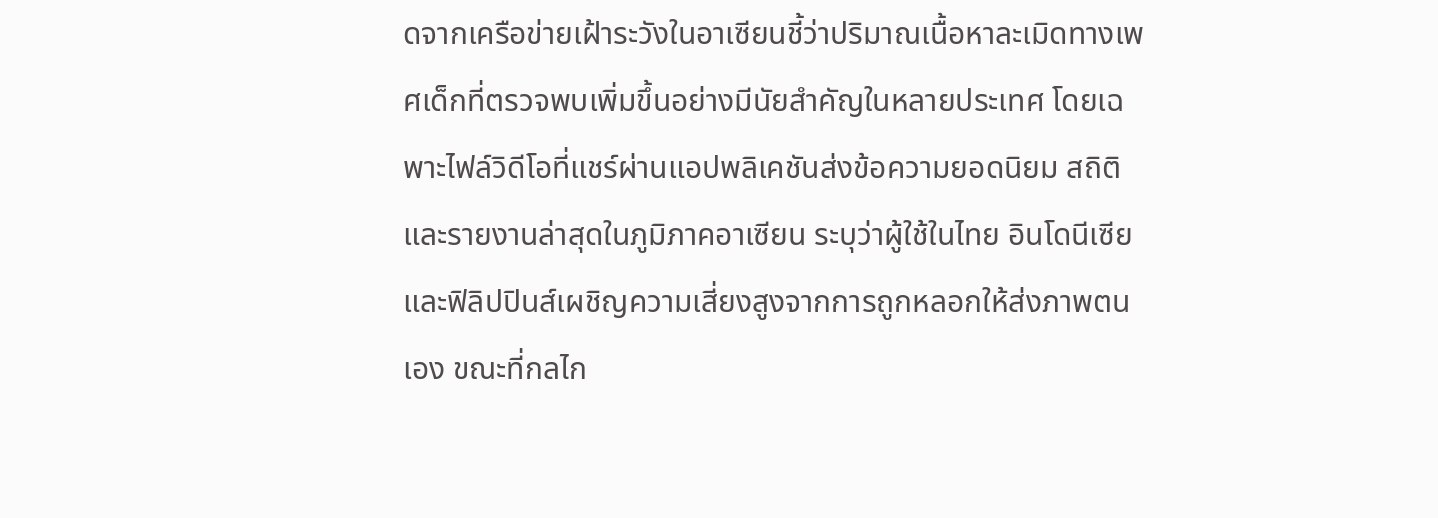ดจากเครือข่ายเฝ้าระวังในอาเซียนชี้ว่าปริมาณเนื้อหาละเมิดทางเพศเด็กที่ตรวจพบเพิ่มขึ้นอย่างมีนัยสำคัญในหลายประเทศ โดยเฉพาะไฟล์วิดีโอที่แชร์ผ่านแอปพลิเคชันส่งข้อความยอดนิยม สถิติและรายงานล่าสุดในภูมิภาคอาเซียน ระบุว่าผู้ใช้ในไทย อินโดนีเซีย และฟิลิปปินส์เผชิญความเสี่ยงสูงจากการถูกหลอกให้ส่งภาพตนเอง ขณะที่กลไก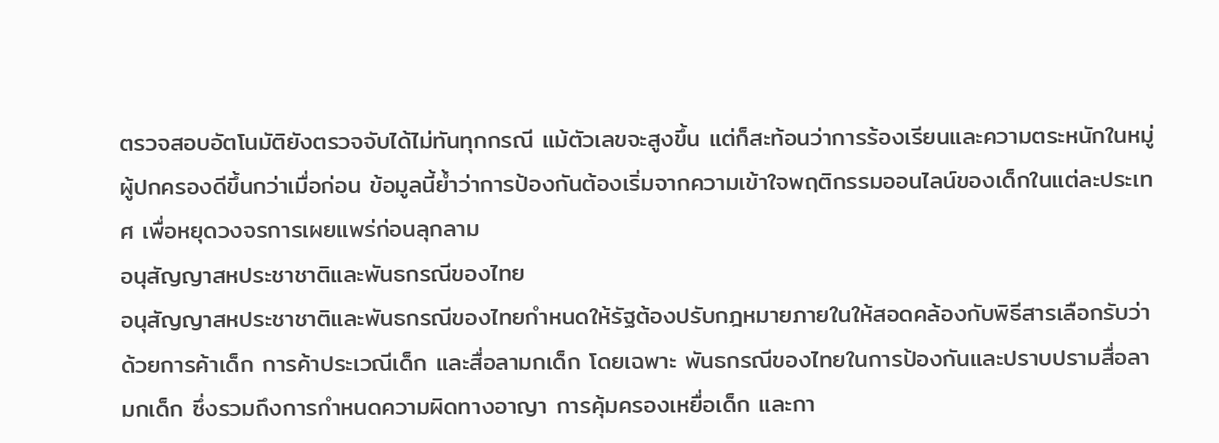ตรวจสอบอัตโนมัติยังตรวจจับได้ไม่ทันทุกกรณี แม้ตัวเลขจะสูงขึ้น แต่ก็สะท้อนว่าการร้องเรียนและความตระหนักในหมู่ผู้ปกครองดีขึ้นกว่าเมื่อก่อน ข้อมูลนี้ย้ำว่าการป้องกันต้องเริ่มจากความเข้าใจพฤติกรรมออนไลน์ของเด็กในแต่ละประเทศ เพื่อหยุดวงจรการเผยแพร่ก่อนลุกลาม
อนุสัญญาสหประชาชาติและพันธกรณีของไทย
อนุสัญญาสหประชาชาติและพันธกรณีของไทยกำหนดให้รัฐต้องปรับกฎหมายภายในให้สอดคล้องกับพิธีสารเลือกรับว่าด้วยการค้าเด็ก การค้าประเวณีเด็ก และสื่อลามกเด็ก โดยเฉพาะ พันธกรณีของไทยในการป้องกันและปราบปรามสื่อลามกเด็ก ซึ่งรวมถึงการกำหนดความผิดทางอาญา การคุ้มครองเหยื่อเด็ก และกา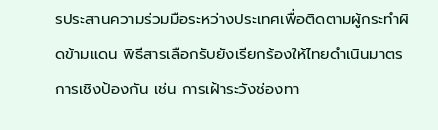รประสานความร่วมมือระหว่างประเทศเพื่อติดตามผู้กระทำผิดข้ามแดน พิธีสารเลือกรับยังเรียกร้องให้ไทยดำเนินมาตรการเชิงป้องกัน เช่น การเฝ้าระวังช่องทา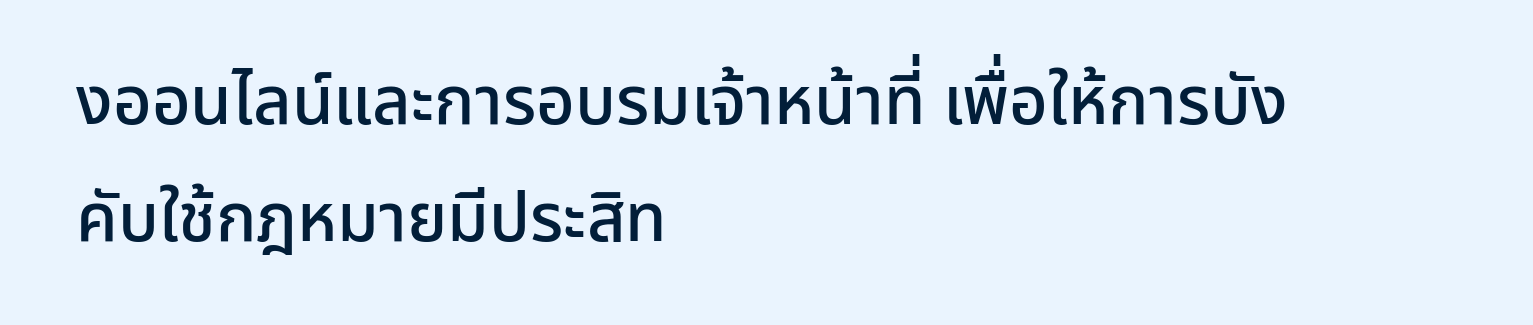งออนไลน์และการอบรมเจ้าหน้าที่ เพื่อให้การบังคับใช้กฎหมายมีประสิท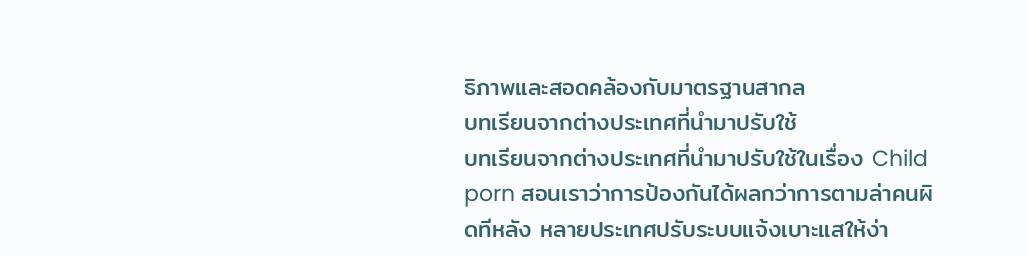ธิภาพและสอดคล้องกับมาตรฐานสากล
บทเรียนจากต่างประเทศที่นำมาปรับใช้
บทเรียนจากต่างประเทศที่นำมาปรับใช้ในเรื่อง Child porn สอนเราว่าการป้องกันได้ผลกว่าการตามล่าคนผิดทีหลัง หลายประเทศปรับระบบแจ้งเบาะแสให้ง่า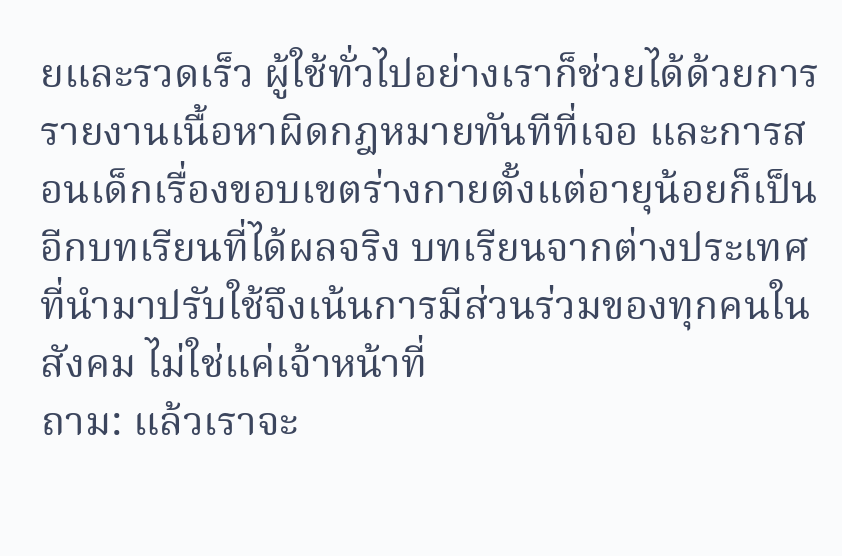ยและรวดเร็ว ผู้ใช้ทั่วไปอย่างเราก็ช่วยได้ด้วยการรายงานเนื้อหาผิดกฎหมายทันทีที่เจอ และการสอนเด็กเรื่องขอบเขตร่างกายตั้งแต่อายุน้อยก็เป็นอีกบทเรียนที่ได้ผลจริง บทเรียนจากต่างประเทศที่นำมาปรับใช้จึงเน้นการมีส่วนร่วมของทุกคนในสังคม ไม่ใช่แค่เจ้าหน้าที่
ถาม: แล้วเราจะ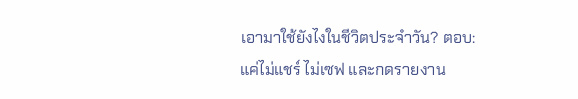เอามาใช้ยังไงในชีวิตประจำวัน? ตอบ: แค่ไม่แชร์ ไม่เซฟ และกดรายงาน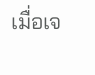เมื่อเจ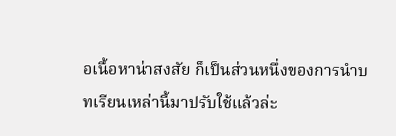อเนื้อหาน่าสงสัย ก็เป็นส่วนหนึ่งของการนำบทเรียนเหล่านี้มาปรับใช้แล้วล่ะ